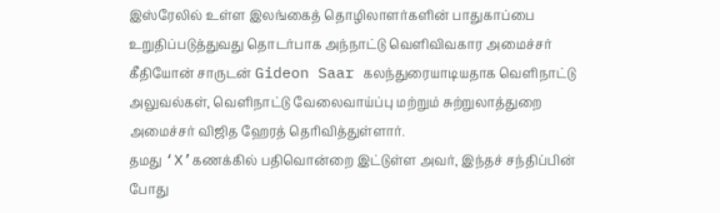இஸ்ரேலில் உள்ள இலங்கைத் தொழிலாளர்களின் பாதுகாப்பை உறுதிப்படுத்துவது தொடர்பாக அந்நாட்டு வெளிவிவகார அமைச்சர் கீதியோன் சாருடன் Gideon Saar கலந்துரையாடியதாக வெளிநாட்டு அலுவல்கள், வெளிநாட்டு வேலைவாய்ப்பு மற்றும் சுற்றுலாத்துறை அமைச்சர் விஜித ஹேரத் தெரிவித்துள்ளார்.
தமது ‘X’கணக்கில் பதிவொன்றை இட்டுள்ள அவர், இந்தச் சந்திப்பின் போது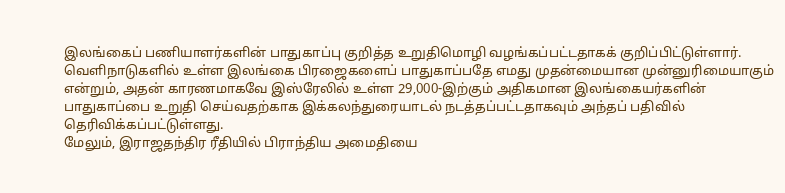இலங்கைப் பணியாளர்களின் பாதுகாப்பு குறித்த உறுதிமொழி வழங்கப்பட்டதாகக் குறிப்பிட்டுள்ளார்.
வெளிநாடுகளில் உள்ள இலங்கை பிரஜைகளைப் பாதுகாப்பதே எமது முதன்மையான முன்னுரிமையாகும் என்றும், அதன் காரணமாகவே இஸ்ரேலில் உள்ள 29,000-இற்கும் அதிகமான இலங்கையர்களின் பாதுகாப்பை உறுதி செய்வதற்காக இக்கலந்துரையாடல் நடத்தப்பட்டதாகவும் அந்தப் பதிவில் தெரிவிக்கப்பட்டுள்ளது.
மேலும், இராஜதந்திர ரீதியில் பிராந்திய அமைதியை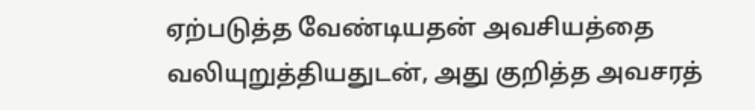ஏற்படுத்த வேண்டியதன் அவசியத்தை வலியுறுத்தியதுடன், அது குறித்த அவசரத்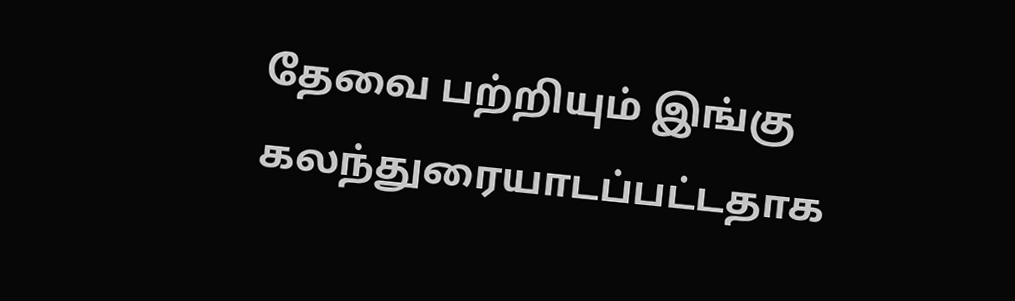தேவை பற்றியும் இங்கு கலந்துரையாடப்பட்டதாக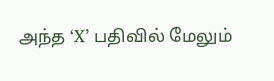அந்த ‘X’ பதிவில் மேலும்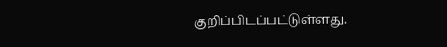குறிப்பிடப்பட்டுள்ளது.